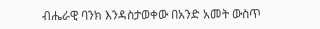ብሔራዊ ባንክ እንዳስታወቀው በአንድ አመት ውስጥ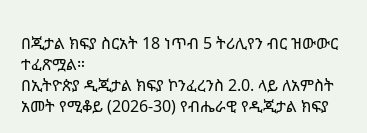በጂታል ክፍያ ስርአት 18 ነጥብ 5 ትሪሊየን ብር ዝውውር ተፈጽሟል።
በኢትዮጵያ ዲጂታል ክፍያ ኮንፈረንስ 2.0. ላይ ለአምስት አመት የሚቆይ (2026-30) የብሔራዊ የዲጂታል ክፍያ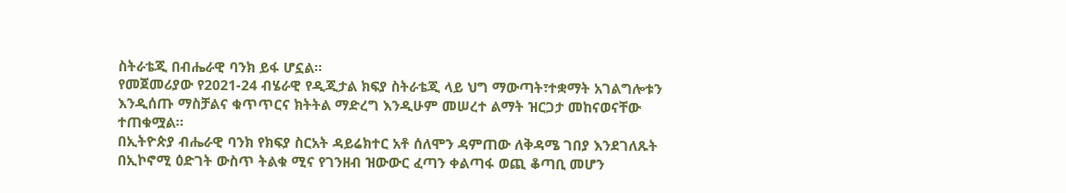ስትራቴጂ በብሔራዊ ባንክ ይፋ ሆኗል።
የመጀመሪያው የ2021-24 ብሄራዊ የዲጂታል ክፍያ ስትራቴጂ ላይ ህግ ማውጣት፣ተቋማት አገልግሎቱን እንዲሰጡ ማስቻልና ቁጥጥርና ክትትል ማድረግ እንዲሁም መሠረተ ልማት ዝርጋታ መከናወናቸው ተጠቁሟል።
በኢትዮጵያ ብሔራዊ ባንክ የክፍያ ስርአት ዳይሬክተር አቶ ሰለሞን ዳምጠው ለቅዳሜ ገበያ እንደገለጹት በኢኮኖሚ ዕድገት ውስጥ ትልቁ ሚና የገንዘብ ዝውውር ፈጣን ቀልጣፋ ወጪ ቆጣቢ መሆን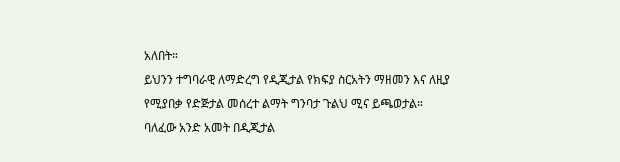አለበት።
ይህንን ተግባራዊ ለማድረግ የዲጂታል የክፍያ ስርአትን ማዘመን እና ለዚያ የሚያበቃ የድጅታል መሰረተ ልማት ግንባታ ጉልህ ሚና ይጫወታል።
ባለፈው አንድ አመት በዲጂታል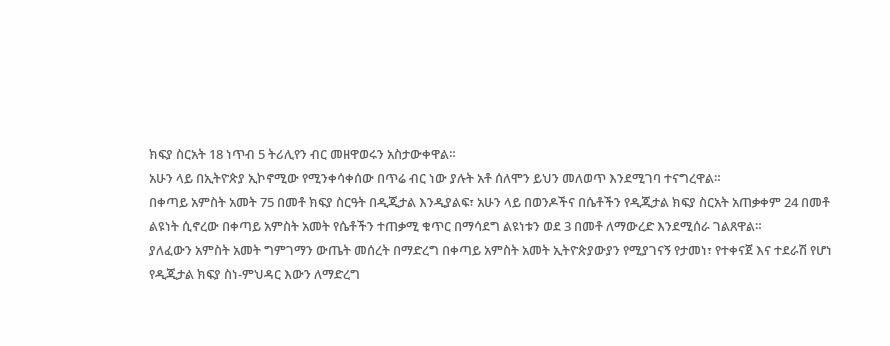ክፍያ ስርአት 18 ነጥብ 5 ትሪሊየን ብር መዘዋወሩን አስታውቀዋል።
አሁን ላይ በኢትዮጵያ ኢኮኖሚው የሚንቀሳቀሰው በጥሬ ብር ነው ያሉት አቶ ሰለሞን ይህን መለወጥ እንደሚገባ ተናግረዋል።
በቀጣይ አምስት አመት 75 በመቶ ክፍያ ስርዓት በዲጂታል እንዲያልፍ፣ አሁን ላይ በወንዶችና በሴቶችን የዲጂታል ክፍያ ስርአት አጠቃቀም 24 በመቶ ልዩነት ሲኖረው በቀጣይ አምስት አመት የሴቶችን ተጠቃሚ ቁጥር በማሳደግ ልዩነቱን ወደ 3 በመቶ ለማውረድ እንደሚሰራ ገልጸዋል።
ያለፈውን አምስት አመት ግምገማን ውጤት መሰረት በማድረግ በቀጣይ አምስት አመት ኢትዮጵያውያን የሚያገናኝ የታመነ፣ የተቀናጀ እና ተደራሽ የሆነ የዲጂታል ክፍያ ስነ-ምህዳር እውን ለማድረግ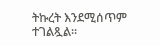ትኩረት እንደሚሰጥም ተገልጿል።